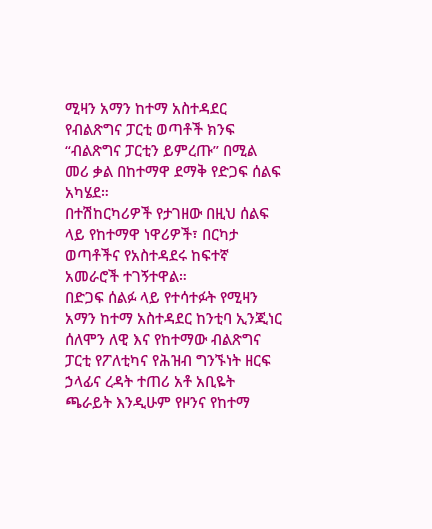ሚዛን አማን ከተማ አስተዳደር የብልጽግና ፓርቲ ወጣቶች ክንፍ “ብልጽግና ፓርቲን ይምረጡ” በሚል መሪ ቃል በከተማዋ ደማቅ የድጋፍ ሰልፍ አካሄደ።
በተሽከርካሪዎች የታገዘው በዚህ ሰልፍ ላይ የከተማዋ ነዋሪዎች፣ በርካታ ወጣቶችና የአስተዳደሩ ከፍተኛ አመራሮች ተገኝተዋል።
በድጋፍ ሰልፉ ላይ የተሳተፉት የሚዛን አማን ከተማ አስተዳደር ከንቲባ ኢንጂነር ሰለሞን ለዊ እና የከተማው ብልጽግና ፓርቲ የፖለቲካና የሕዝብ ግንኙነት ዘርፍ ኃላፊና ረዳት ተጠሪ አቶ አቢዬት ጫራይት እንዲሁም የዞንና የከተማ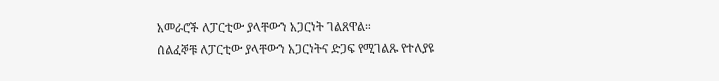አመራሮች ለፓርቲው ያላቸውን አጋርነት ገልጸዋል።
ሰልፈኞቹ ለፓርቲው ያላቸውን አጋርነትና ድጋፍ የሚገልጹ የተለያዩ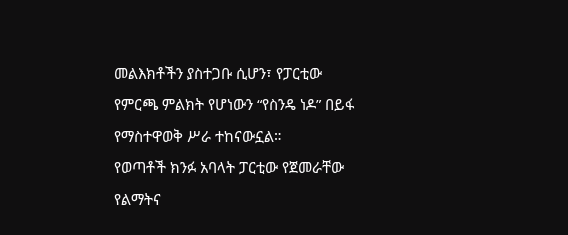መልእክቶችን ያስተጋቡ ሲሆን፣ የፓርቲው የምርጫ ምልክት የሆነውን “የስንዴ ነዶ” በይፋ የማስተዋወቅ ሥራ ተከናውኗል።
የወጣቶች ክንፉ አባላት ፓርቲው የጀመራቸው የልማትና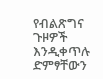የብልጽግና ጉዞዎች እንዲቀጥሉ ድምፃቸውን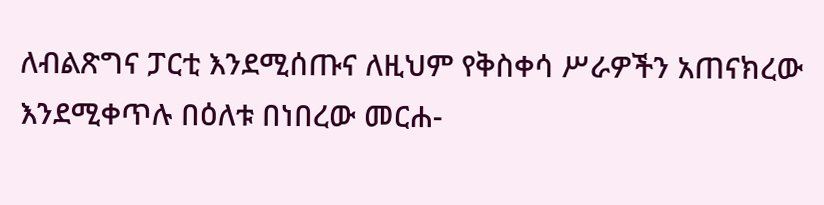ለብልጽግና ፓርቲ እንደሚሰጡና ለዚህም የቅስቀሳ ሥራዎችን አጠናክረው እንደሚቀጥሉ በዕለቱ በነበረው መርሐ-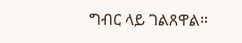ግብር ላይ ገልጸዋል።